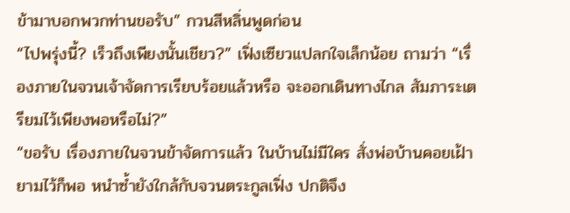ข้ามาบอกพวกท่านขอรับ” กวนสีหลิ่นพูดก่อน
“ไปพรุ่งนี้? เร็วถึงเพียงนั้นเชียว?” เฟิ่งเซียวแปลกใจเล็กน้อย ถามว่า “เรื่องภายในจวนเจ้าจัดการเรียบร้อยแล้วหรือ จะออกเดินทางไกล สัมภาระเตรียมไว้เพียงพอหรือไม่?”
“ขอรับ เรื่องภายในจวนข้าจัดการแล้ว ในบ้านไม่มีใคร สั่งพ่อบ้านคอยเฝ้ายามไว้ก็พอ หนำซ้ำยังใกล้กับจวนตระกูลเฟิ่ง ปกติจึง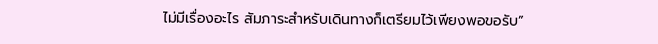ไม่มีเรื่องอะไร สัมภาระสำหรับเดินทางก็เตรียมไว้เพียงพอขอรับ”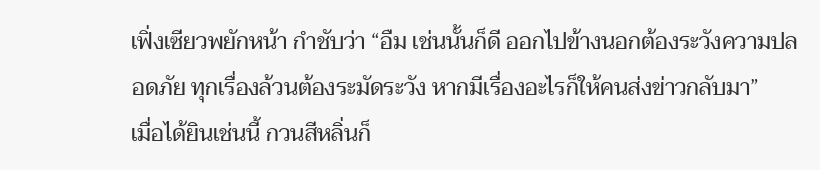เฟิ่งเซียวพยักหน้า กำชับว่า “อืม เช่นนั้นก็ดี ออกไปข้างนอกต้องระวังความปลอดภัย ทุกเรื่องล้วนต้องระมัดระวัง หากมีเรื่องอะไรก็ให้คนส่งข่าวกลับมา”
เมื่อได้ยินเช่นนี้ กวนสีหลิ่นก็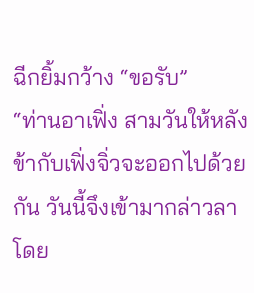ฉีกยิ้มกว้าง “ขอรับ”
“ท่านอาเฟิ่ง สามวันให้หลังข้ากับเฟิ่งจิ่วจะออกไปด้วยกัน วันนี้จึงเข้ามากล่าวลาโดย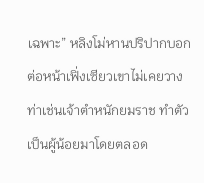เฉพาะ” หลิงโม่หานปริปากบอก ต่อหน้าเฟิ่งเซียวเขาไม่เคยวางท่าเช่นเจ้าตำหนักยมราช ทำตัวเป็นผู้น้อยมาโดยตลอด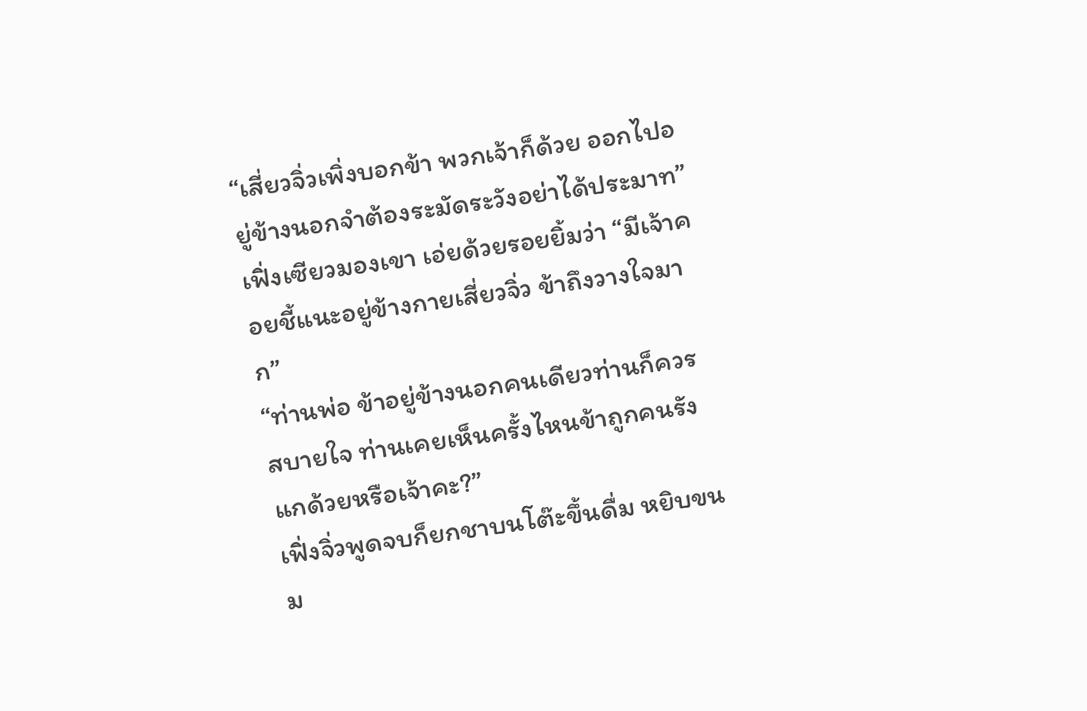“เสี่ยวจิ่วเพิ่งบอกข้า พวกเจ้าก็ด้วย ออกไปอยู่ข้างนอกจำต้องระมัดระวังอย่าได้ประมาท” เฟิ่งเซียวมองเขา เอ่ยด้วยรอยยิ้มว่า “มีเจ้าคอยชี้แนะอยู่ข้างกายเสี่ยวจิ่ว ข้าถึงวางใจมาก”
“ท่านพ่อ ข้าอยู่ข้างนอกคนเดียวท่านก็ควรสบายใจ ท่านเคยเห็นครั้งไหนข้าถูกคนรังแกด้วยหรือเจ้าคะ?”
เฟิ่งจิ่วพูดจบก็ยกชาบนโต๊ะขึ้นดื่ม หยิบขนม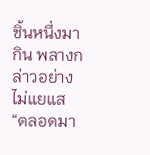ชิ้นหนึ่งมากิน พลางกล่าวอย่างไม่แยแส “ตลอดมา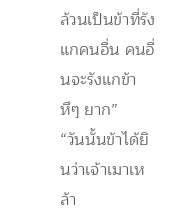ล้วนเป็นข้าที่รังแกคนอื่น คนอื่นจะรังแกข้า หึๆ ยาก”
“วันนั้นข้าได้ยินว่าเจ้าเมาเหล้า